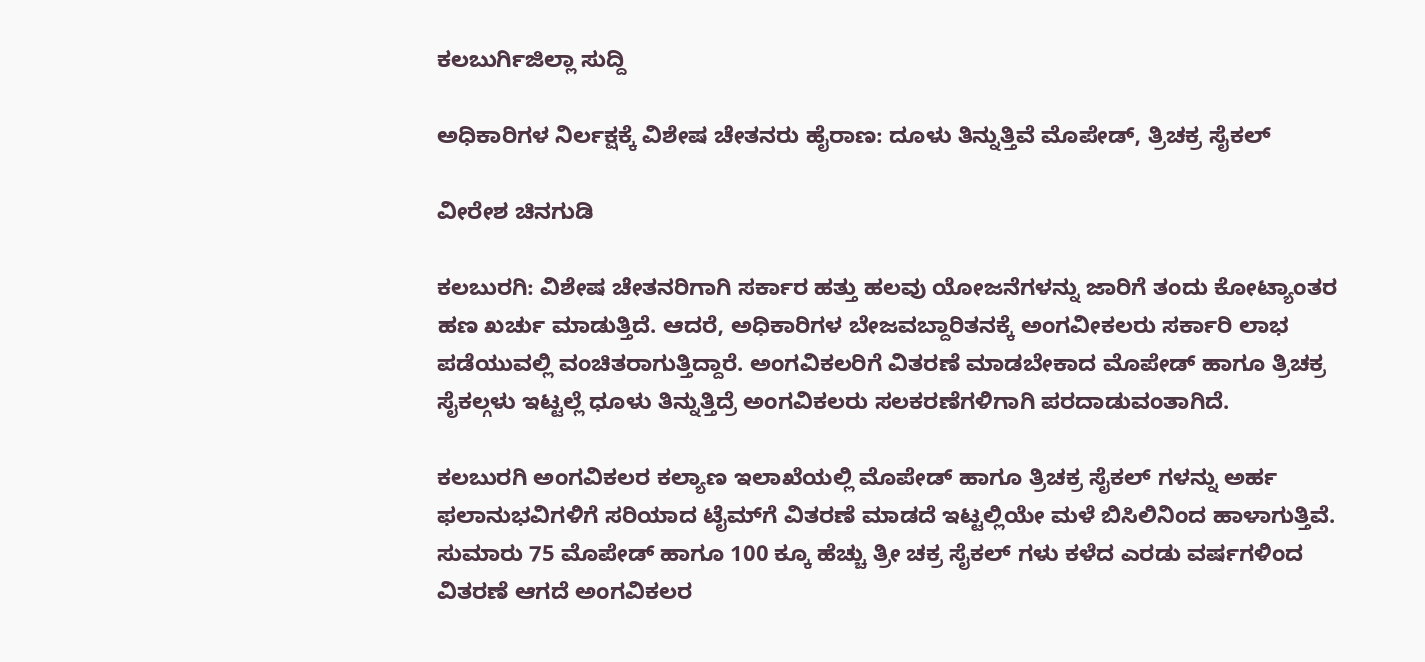ಕಲಬುರ್ಗಿಜಿಲ್ಲಾ ಸುದ್ದಿ

ಅಧಿಕಾರಿಗಳ ನಿರ್ಲಕ್ಷಕ್ಕೆ ವಿಶೇಷ ಚೇತನರು ಹೈರಾಣ: ದೂಳು ತಿನ್ನುತ್ತಿವೆ ಮೊಪೇಡ್, ತ್ರಿಚಕ್ರ ಸೈಕಲ್

ವೀರೇಶ ಚಿನಗುಡಿ

ಕಲಬುರಗಿ: ವಿಶೇಷ ಚೇತನರಿಗಾಗಿ ಸರ್ಕಾರ ಹತ್ತು ಹಲವು ಯೋಜನೆಗಳನ್ನು ಜಾರಿಗೆ ತಂದು ಕೋಟ್ಯಾಂತರ ಹಣ ಖರ್ಚು ಮಾಡುತ್ತಿದೆ. ಆದರೆ, ಅಧಿಕಾರಿಗಳ ಬೇಜವಬ್ದಾರಿತನಕ್ಕೆ ಅಂಗವೀಕಲರು ಸರ್ಕಾರಿ ಲಾಭ ಪಡೆಯುವಲ್ಲಿ ವಂಚಿತರಾಗುತ್ತಿದ್ದಾರೆ‌. ಅಂಗವಿಕಲರಿಗೆ ವಿತರಣೆ ಮಾಡಬೇಕಾದ ಮೊಪೇಡ್ ಹಾಗೂ ತ್ರಿಚಕ್ರ ಸೈಕಲ್ಗಳು ಇಟ್ಟಲ್ಲೆ ಧೂಳು ತಿನ್ನುತ್ತಿದ್ರೆ ಅಂಗವಿಕಲರು ಸಲಕರಣೆಗಳಿಗಾಗಿ ಪರದಾಡುವಂತಾಗಿದೆ.

ಕಲಬುರಗಿ ಅಂಗವಿಕಲರ ಕಲ್ಯಾಣ ಇಲಾಖೆಯಲ್ಲಿ ಮೊಪೇಡ್ ಹಾಗೂ ತ್ರಿಚಕ್ರ ಸೈಕಲ್ ಗಳನ್ನು ಅರ್ಹ ಫಲಾನುಭವಿಗಳಿಗೆ ಸರಿಯಾದ ಟೈಮ್‌ಗೆ ವಿತರಣೆ ಮಾಡದೆ ಇಟ್ಟಲ್ಲಿಯೇ ಮಳೆ ಬಿಸಿಲಿನಿಂದ ಹಾಳಾಗುತ್ತಿವೆ. ಸುಮಾರು 75 ಮೊಪೇಡ್ ಹಾಗೂ 100 ಕ್ಕೂ ಹೆಚ್ಚು ತ್ರೀ ಚಕ್ರ ಸೈಕಲ್ ಗಳು ಕಳೆದ ಎರಡು ವರ್ಷಗಳಿಂದ ವಿತರಣೆ ಆಗದೆ ಅಂಗವಿಕಲರ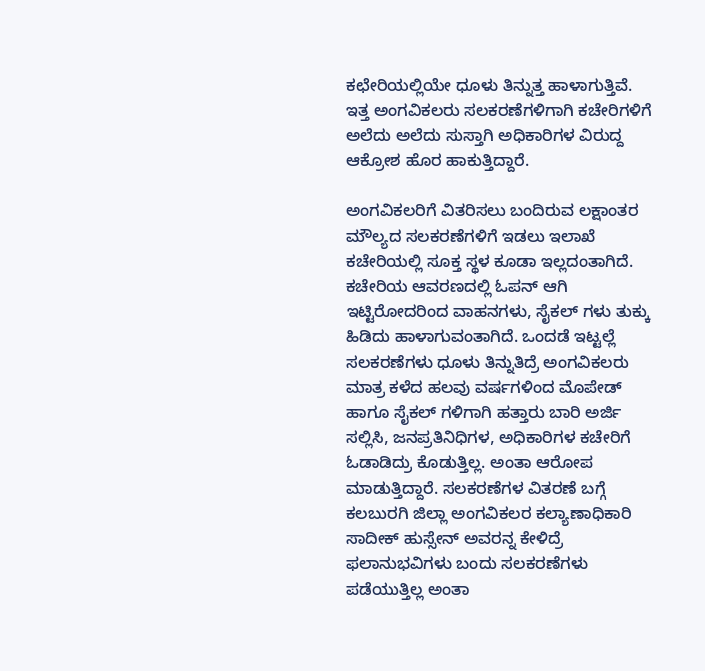ಕಛೇರಿಯಲ್ಲಿಯೇ ಧೂಳು ತಿನ್ನುತ್ತ ಹಾಳಾಗುತ್ತಿವೆ. ಇತ್ತ ಅಂಗವಿಕಲರು ಸಲಕರಣೆಗಳಿಗಾಗಿ ಕಚೇರಿಗಳಿಗೆ ಅಲೆದು ಅಲೆದು ಸುಸ್ತಾಗಿ ಅಧಿಕಾರಿಗಳ ವಿರುದ್ದ ಆಕ್ರೋಶ ಹೊರ ಹಾಕುತ್ತಿದ್ದಾರೆ.

ಅಂಗವಿಕಲರಿಗೆ ವಿತರಿಸಲು ಬಂದಿರುವ ಲಕ್ಷಾಂತರ ಮೌಲ್ಯದ ಸಲಕರಣೆಗಳಿಗೆ ಇಡಲು ಇಲಾಖೆ ಕಚೇರಿಯಲ್ಲಿ ಸೂಕ್ತ ಸ್ಥಳ ಕೂಡಾ ಇಲ್ಲದಂತಾಗಿದೆ. ಕಚೇರಿಯ ಆವರಣದಲ್ಲಿ ಓಪನ್ ಆಗಿ ಇಟ್ಟಿರೋದರಿಂದ ವಾಹನಗಳು, ಸೈಕಲ್ ಗಳು ತುಕ್ಕು ಹಿಡಿದು ಹಾಳಾಗುವಂತಾಗಿದೆ. ಒಂದಡೆ ಇಟ್ಟಲ್ಲೆ ಸಲಕರಣೆಗಳು ಧೂಳು ತಿನ್ನುತಿದ್ರೆ ಅಂಗವಿಕಲರು ಮಾತ್ರ ಕಳೆದ ಹಲವು ವರ್ಷಗಳಿಂದ ಮೊಪೇಡ್ ಹಾಗೂ ಸೈಕಲ್ ಗಳಿಗಾಗಿ ಹತ್ತಾರು ಬಾರಿ ಅರ್ಜಿ ಸಲ್ಲಿಸಿ, ಜನಪ್ರತಿನಿಧಿಗಳ, ಅಧಿಕಾರಿಗಳ ಕಚೇರಿಗೆ ಓಡಾಡಿದ್ರು ಕೊಡುತ್ತಿಲ್ಲ. ಅಂತಾ ಆರೋಪ ಮಾಡುತ್ತಿದ್ದಾರೆ. ಸಲಕರಣೆಗಳ ವಿತರಣೆ ಬಗ್ಗೆ ಕಲಬುರಗಿ ಜಿಲ್ಲಾ ಅಂಗವಿಕಲರ ಕಲ್ಯಾಣಾಧಿಕಾರಿ ಸಾದೀಕ್ ಹುಸ್ಸೇನ್ ಅವರನ್ನ ಕೇಳಿದ್ರೆ ಫಲಾನುಭವಿಗಳು ಬಂದು ಸಲಕರಣೆಗಳು ಪಡೆಯುತ್ತಿಲ್ಲ ಅಂತಾ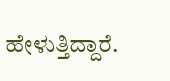ಹೇಳುತ್ತಿದ್ದಾರೆ.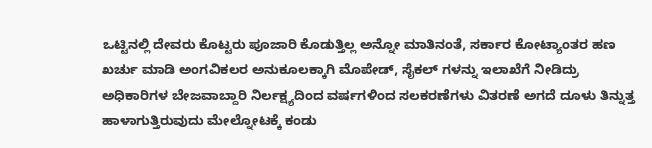ಒಟ್ಟಿನಲ್ಲಿ ದೇವರು ಕೊಟ್ಟರು ಪೂಜಾರಿ ಕೊಡುತ್ತಿಲ್ಲ ಅನ್ನೋ ಮಾತಿನಂತೆ, ಸರ್ಕಾರ ಕೋಟ್ಯಾಂತರ ಹಣ ಖರ್ಚು ಮಾಡಿ ಅಂಗವಿಕಲರ ಅನುಕೂಲಕ್ಕಾಗಿ ಮೊಪೇಡ್, ಸೈಕಲ್ ಗಳನ್ನು ಇಲಾಖೆಗೆ ನೀಡಿದ್ರು ಅಧಿಕಾರಿಗಳ ಬೇಜವಾಬ್ದಾರಿ ನಿರ್ಲಕ್ಷ್ಯದಿಂದ ವರ್ಷಗಳಿಂದ ಸಲಕರಣೆಗಳು ವಿತರಣೆ ಅಗದೆ ದೂಳು ತಿನ್ನುತ್ತ ಹಾಳಾಗುತ್ತಿರುವುದು ಮೇಲ್ನೋಟಕ್ಕೆ ಕಂಡು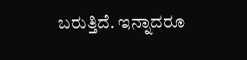ಬರುತ್ತಿದೆ. ಇನ್ನಾದರೂ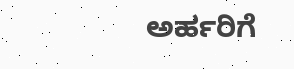ಅರ್ಹರಿಗೆ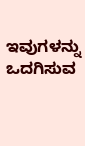ಇವುಗಳನ್ನು ಒದಗಿಸುವ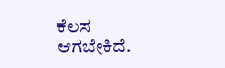ಕೆಲಸ ಆಗಬೇಕಿದೆ.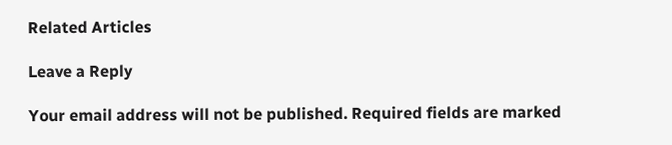Related Articles

Leave a Reply

Your email address will not be published. Required fields are marked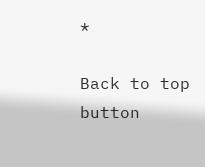*

Back to top button